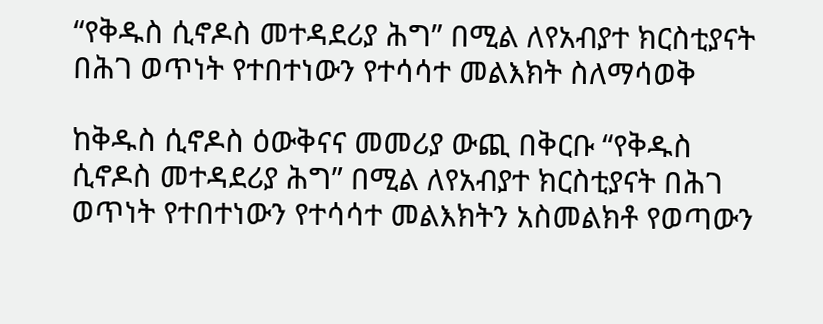“የቅዱስ ሲኖዶስ መተዳደሪያ ሕግ” በሚል ለየአብያተ ክርስቲያናት በሕገ ወጥነት የተበተነውን የተሳሳተ መልእክት ስለማሳወቅ

ከቅዱስ ሲኖዶስ ዕውቅናና መመሪያ ውጪ በቅርቡ “የቅዱስ ሲኖዶስ መተዳደሪያ ሕግ” በሚል ለየአብያተ ክርስቲያናት በሕገ ወጥነት የተበተነውን የተሳሳተ መልእክትን አስመልክቶ የወጣውን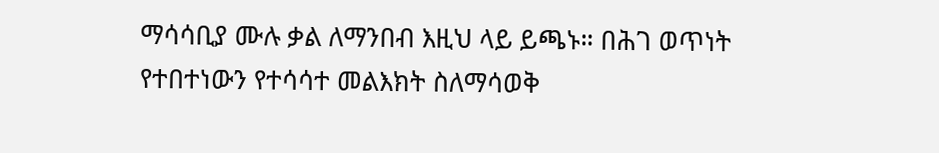ማሳሳቢያ ሙሉ ቃል ለማንበብ እዚህ ላይ ይጫኑ። በሕገ ወጥነት የተበተነውን የተሳሳተ መልእክት ስለማሳወቅ